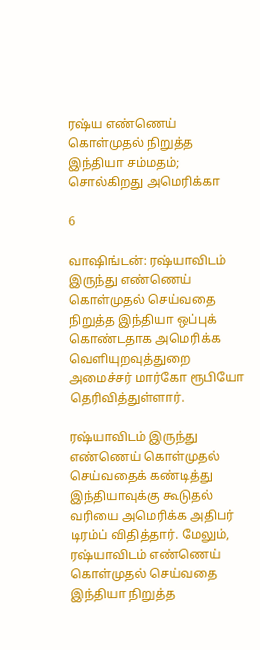ரஷ்ய எண்ணெய் கொள்முதல் நிறுத்த இந்தியா சம்மதம்; சொல்கிறது அமெரிக்கா

6

வாஷிங்டன்: ரஷ்யாவிடம் இருந்து எண்ணெய் கொள்முதல் செய்வதை நிறுத்த இந்தியா ஒப்புக் கொண்டதாக அமெரிக்க வெளியுறவுத்துறை அமைச்சர் மார்கோ ரூபியோ தெரிவித்துள்ளார்.

ரஷ்யாவிடம் இருந்து எண்ணெய் கொள்முதல் செய்வதைக் கண்டித்து இந்தியாவுக்கு கூடுதல் வரியை அமெரிக்க அதிபர் டிரம்ப் விதித்தார். மேலும், ரஷ்யாவிடம் எண்ணெய் கொள்முதல் செய்வதை இந்தியா நிறுத்த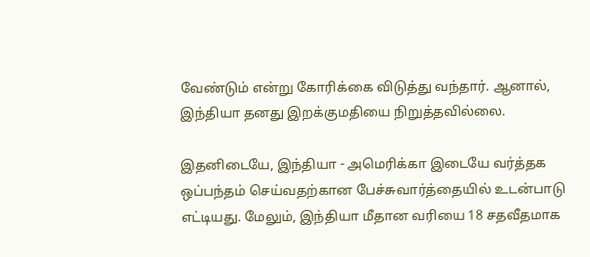வேண்டும் என்று கோரிக்கை விடுத்து வந்தார். ஆனால், இந்தியா தனது இறக்குமதியை நிறுத்தவில்லை.

இதனிடையே, இந்தியா - அமெரிக்கா இடையே வர்த்தக ஒப்பந்தம் செய்வதற்கான பேச்சுவார்த்தையில் உடன்பாடு எட்டியது. மேலும், இந்தியா மீதான வரியை 18 சதவீதமாக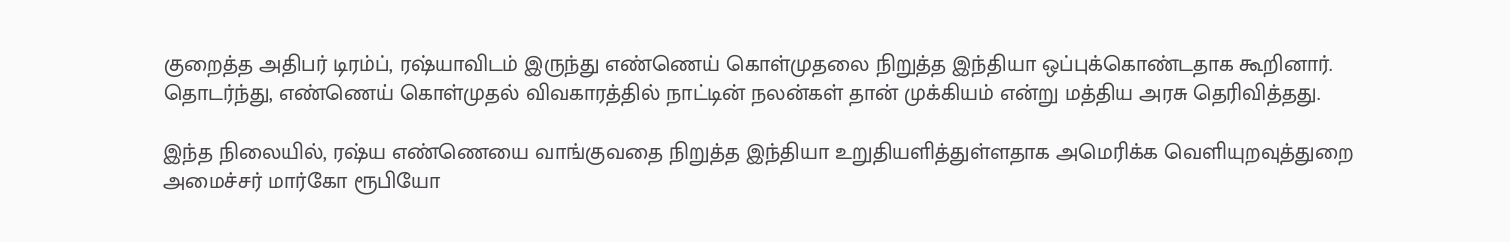குறைத்த அதிபர் டிரம்ப், ரஷ்யாவிடம் இருந்து எண்ணெய் கொள்முதலை நிறுத்த இந்தியா ஒப்புக்கொண்டதாக கூறினார். தொடர்ந்து, எண்ணெய் கொள்முதல் விவகாரத்தில் நாட்டின் நலன்கள் தான் முக்கியம் என்று மத்திய அரசு தெரிவித்தது.

இந்த நிலையில், ரஷ்ய எண்ணெயை வாங்குவதை நிறுத்த இந்தியா உறுதியளித்துள்ளதாக அமெரிக்க வெளியுறவுத்துறை அமைச்சர் மார்கோ ரூபியோ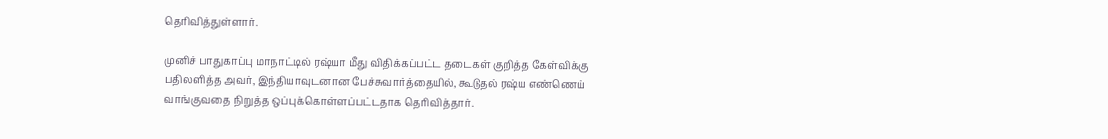தெரிவித்துள்ளார்.

முனிச் பாதுகாப்பு மாநாட்டில் ரஷ்யா மீது விதிக்கப்பட்ட தடைகள் குறித்த கேள்விக்கு பதிலளித்த அவர், இந்தியாவுடனான பேச்சுவார்த்தையில், கூடுதல் ரஷ்ய எண்ணெய் வாங்குவதை நிறுத்த ஒப்புக்கொள்ளப்பட்டதாக தெரிவித்தார்.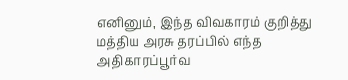எனினும், இந்த விவகாரம் குறித்து மத்திய அரசு தரப்பில் எந்த அதிகாரப்பூர்வ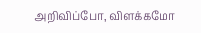அறிவிப்போ, விளக்கமோ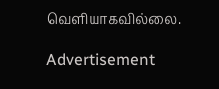வெளியாகவில்லை.

Advertisement